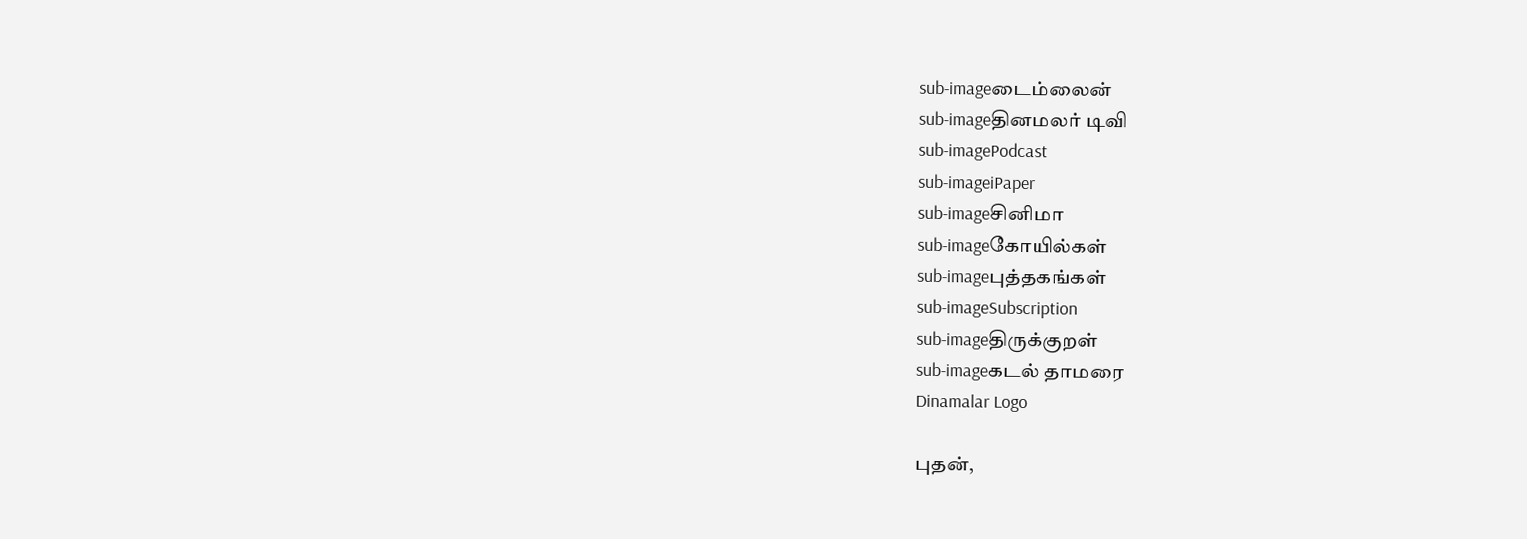sub-imageடைம்லைன்
sub-imageதினமலர் டிவி
sub-imagePodcast
sub-imageiPaper
sub-imageசினிமா
sub-imageகோயில்கள்
sub-imageபுத்தகங்கள்
sub-imageSubscription
sub-imageதிருக்குறள்
sub-imageகடல் தாமரை
Dinamalar Logo

புதன்,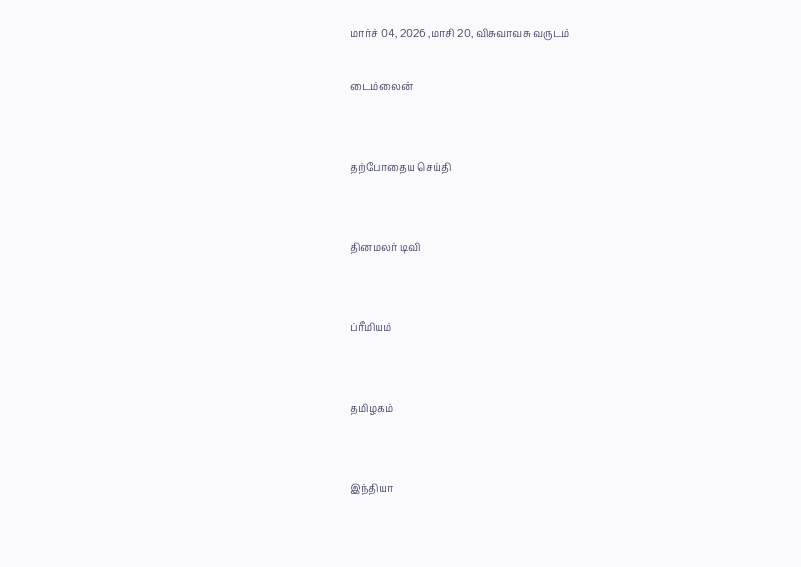மார்ச் 04, 2026 ,மாசி 20, விசுவாவசு வருடம்

டைம்லைன்


தற்போதைய செய்தி


தினமலர் டிவி


ப்ரீமியம்


தமிழகம்


இந்தியா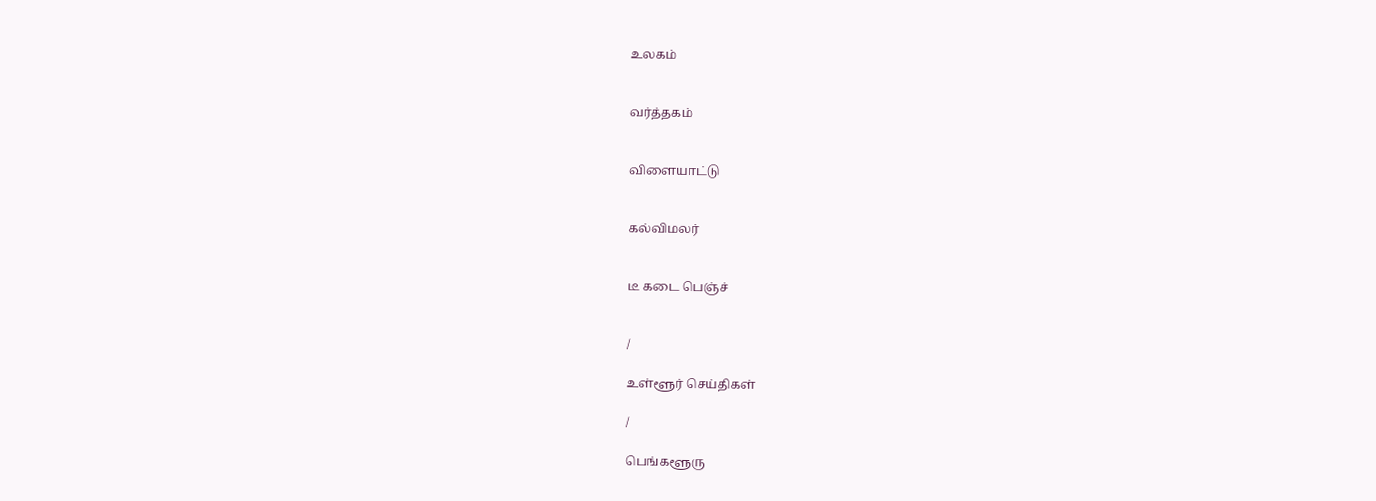உலகம்


வர்த்தகம்


விளையாட்டு


கல்விமலர்


டீ கடை பெஞ்ச்


/

உள்ளூர் செய்திகள்

/

பெங்களூரு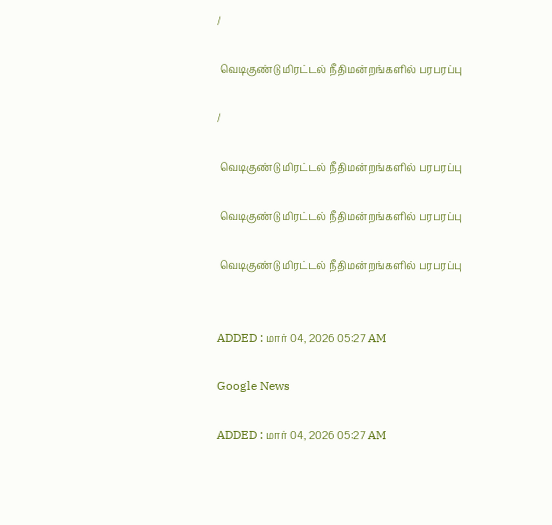/

 வெடிகுண்டு மிரட்டல் நீதிமன்றங்களில் பரபரப்பு

/

 வெடிகுண்டு மிரட்டல் நீதிமன்றங்களில் பரபரப்பு

 வெடிகுண்டு மிரட்டல் நீதிமன்றங்களில் பரபரப்பு

 வெடிகுண்டு மிரட்டல் நீதிமன்றங்களில் பரபரப்பு


ADDED : மார் 04, 2026 05:27 AM

Google News

ADDED : மார் 04, 2026 05:27 AM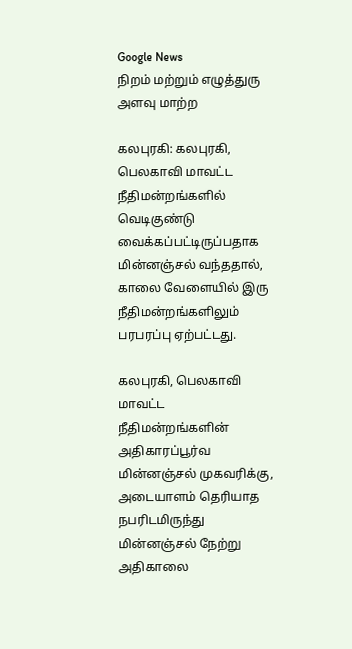Google News
நிறம் மற்றும் எழுத்துரு அளவு மாற்ற

கலபுரகி: கலபுரகி, பெலகாவி மாவட்ட நீதிமன்றங்களில் வெடிகுண்டு வைக்கப்பட்டிருப்பதாக மின்னஞ்சல் வந்ததால், காலை வேளையில் இரு நீதிமன்றங்களிலும் பரபரப்பு ஏற்பட்டது.

கலபுரகி, பெலகாவி மாவட்ட நீதிமன்றங்களின் அதிகாரப்பூர்வ மின்னஞ்சல் முகவரிக்கு, அடையாளம் தெரியாத நபரிடமிருந்து மின்னஞ்சல் நேற்று அதிகாலை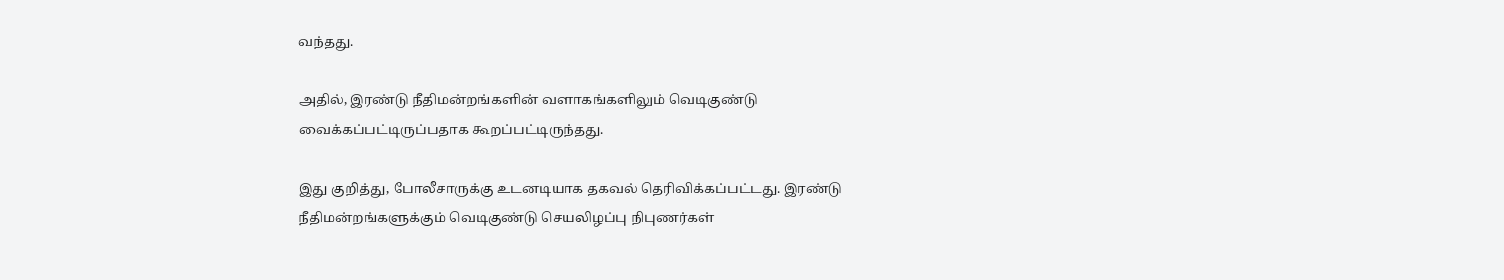வந்தது.

அதில், இரண்டு நீதிமன்றங்களின் வளாகங்களிலும் வெடிகுண்டு வைக்கப்பட்டிருப்பதாக கூறப்பட்டிருந்தது.

இது குறித்து, போலீசாருக்கு உடனடியாக தகவல் தெரிவிக்கப்பட்டது. இரண்டு நீதிமன்றங்களுக்கும் வெடிகுண்டு செயலிழப்பு நிபுணர்கள்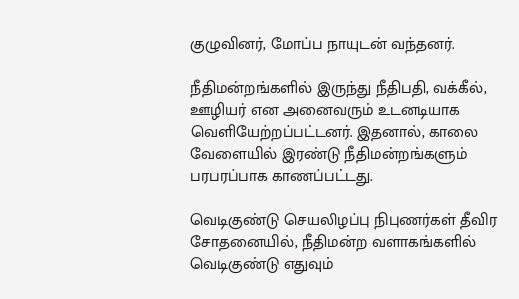குழுவினர், மோப்ப நாயுடன் வந்தனர்.

நீதிமன்றங்களில் இருந்து நீதிபதி, வக்கீல், ஊழியர் என அனைவரும் உடனடியாக வெளியேற்றப்பட்டனர். இதனால், காலை வேளையில் இரண்டு நீதிமன்றங்களும் பரபரப்பாக காணப்பட்டது.

வெடிகுண்டு செயலிழப்பு நிபுணர்கள் தீவிர சோதனையில், நீதிமன்ற வளாகங்களில் வெடிகுண்டு எதுவும்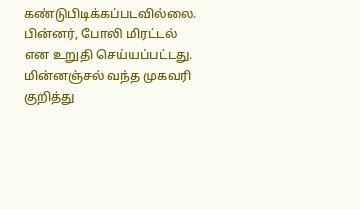கண்டுபிடிக்கப்படவில்லை. பின்னர், போலி மிரட்டல் என உறுதி செய்யப்பட்டது. மின்னஞ்சல் வந்த முகவரி குறித்து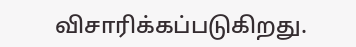விசாரிக்கப்படுகிறது.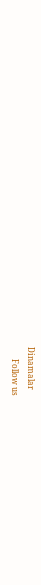Dinamalar
      Follow us